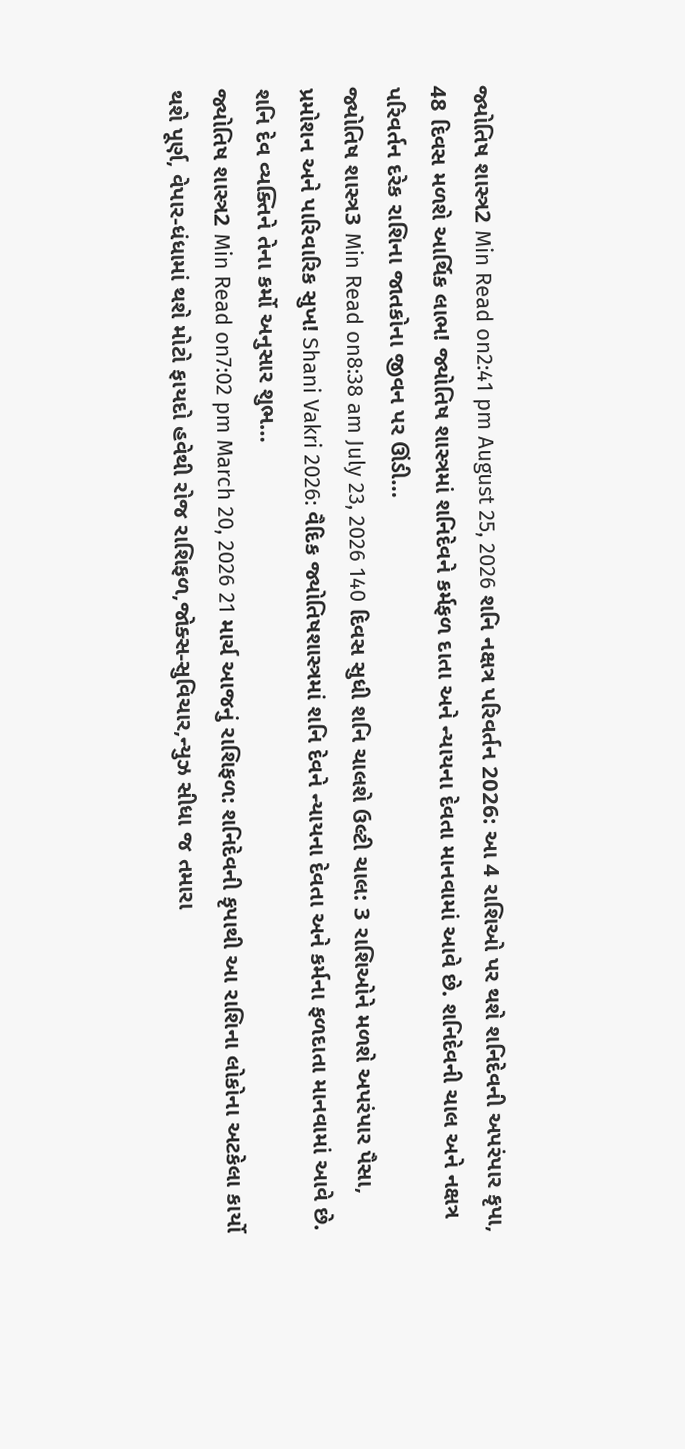જ્યોતિષ શાસ્ત્ર2 Min Read on2:41 pm August 25, 2026 શનિ નક્ષત્ર પરિવર્તન 2026: આ 4 રાશિઓ પર થશે શનિદેવની અપરંપાર કૃપા, 48 દિવસ મળશે આર્થિક લાભ! જ્યોતિષ શાસ્ત્રમાં શનિદેવને કર્મફળ દાતા અને ન્યાયના દેવતા માનવામાં આવે છે. શનિદેવની ચાલ અને નક્ષત્ર પરિવર્તન દરેક રાશિના જાતકોના જીવન પર ઊંડી…
જ્યોતિષ શાસ્ત્ર3 Min Read on8:38 am July 23, 2026 140 દિવસ સુધી શનિ ચાલશે ઉલ્ટી ચાલ: 3 રાશિઓને મળશે અપરંપાર પૈસા, પ્રમોશન અને પારિવારિક સુખ! Shani Vakri 2026: વૈદિક જ્યોતિષશાસ્ત્રમાં શનિ દેવને ન્યાયના દેવતા અને કર્મના ફળદાતા માનવામાં આવે છે. શનિ દેવ વ્યક્તિને તેના કર્મો અનુસાર શુભ…
જ્યોતિષ શાસ્ત્ર2 Min Read on7:02 pm March 20, 2026 21 માર્ચ આજનું રાશિફળ: શનિદેવની કૃપાથી આ રાશિના લોકોના અટકેલા કાર્યો થશે પૂર્ણ, વેપાર-ધંધામાં થશે મોટો ફાયદો હવેથી રોજ રાશિફળ,જોક્સ-સુવિચાર,ન્યુઝ સીધા જ તમારા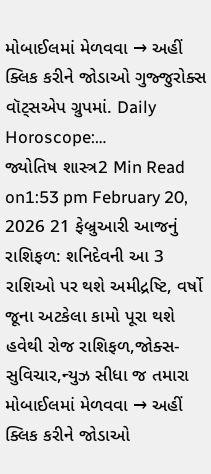મોબાઈલમાં મેળવવા → અહીં ક્લિક કરીને જોડાઓ ગુજ્જુરોક્સ વૉટ્સએપ ગ્રુપમાં. Daily Horoscope:…
જ્યોતિષ શાસ્ત્ર2 Min Read on1:53 pm February 20, 2026 21 ફેબ્રુઆરી આજનું રાશિફળ: શનિદેવની આ 3 રાશિઓ પર થશે અમીદ્રષ્ટિ, વર્ષો જૂના અટકેલા કામો પૂરા થશે હવેથી રોજ રાશિફળ,જોક્સ-સુવિચાર,ન્યુઝ સીધા જ તમારા મોબાઈલમાં મેળવવા → અહીં ક્લિક કરીને જોડાઓ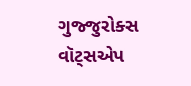ગુજ્જુરોક્સ વૉટ્સએપ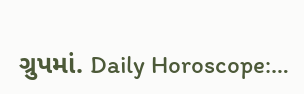ગ્રુપમાં. Daily Horoscope:…